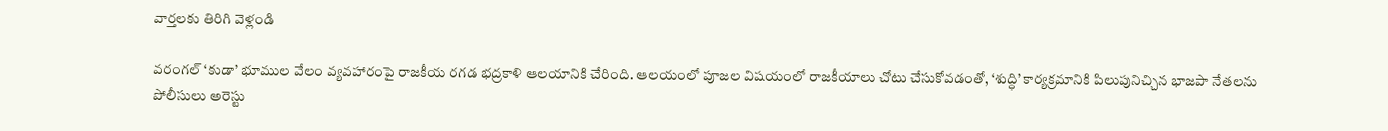వార్తలకు తిరిగి వెళ్లండి

వరంగల్ ‘కుడా’ భూముల వేలం వ్యవహారంపై రాజకీయ రగడ భద్రకాళి ఆలయానికి చేరింది. ఆలయంలో పూజల విషయంలో రాజకీయాలు చోటు చేసుకోవడంతో, ‘శుద్ధి’ కార్యక్రమానికి పిలుపునిచ్చిన భాజపా నేతలను పోలీసులు అరెస్టు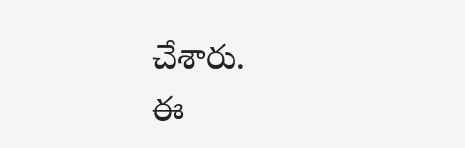చేశారు.
ఈ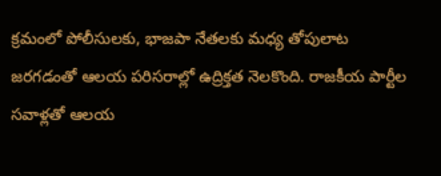క్రమంలో పోలీసులకు, భాజపా నేతలకు మధ్య తోపులాట జరగడంతో ఆలయ పరిసరాల్లో ఉద్రిక్తత నెలకొంది. రాజకీయ పార్టీల సవాళ్లతో ఆలయ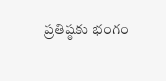ప్రతిష్ఠకు భంగం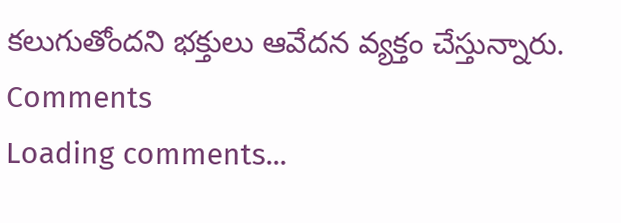కలుగుతోందని భక్తులు ఆవేదన వ్యక్తం చేస్తున్నారు.
Comments
Loading comments...